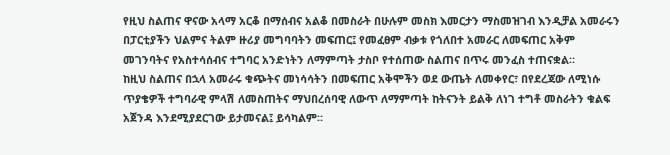የዚህ ስልጠና ዋናው አላማ አርቆ በማሰብና አልቆ በመስራት በሁሉም መስክ እመርታን ማስመዝገብ እንዲቻል አመራሩን በፓርቲያችን ህልምና ትልም ዙሪያ መግባባትን መፍጠር፤ የመፈፀም ብቃቱ የጎለበተ አመራር ለመፍጠር አቅም መገንባትና የአስተሳሰብና ተግባር አንድነትን ለማምጣት ታስቦ የተሰጠው ስልጠና በጥሩ መንፈስ ተጠናቋል።
ከዚህ ስልጠና በኋላ አመራሩ ቁጭትና መነሳሳትን በመፍጠር አቅሞችን ወደ ውጤት ለመቀየር፣ በየደረጃው ለሚነሱ ጥያቄዎች ተግባራዊ ምላሽ ለመስጠትና ማህበረሰባዊ ለውጥ ለማምጣት ከትናንት ይልቅ ለነገ ተግቶ መስራትን ቁልፍ አጀንዳ እንደሚያደርገው ይታመናል፤ ይሳካልም።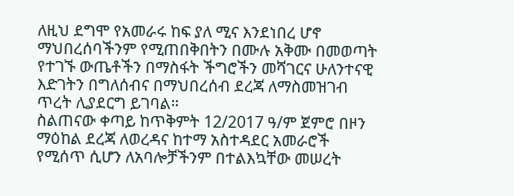ለዚህ ደግሞ የአመራሩ ከፍ ያለ ሚና እንደነበረ ሆኖ ማህበረሰባችንም የሚጠበቅበትን በሙሉ አቅሙ በመወጣት የተገኙ ውጤቶችን በማስፋት ችግሮችን መሻገርና ሁለንተናዊ እድገትን በግለሰብና በማህበረሰብ ደረጃ ለማስመዝገብ ጥረት ሊያደርግ ይገባል።
ስልጠናው ቀጣይ ከጥቅምት 12/2017 ዓ/ም ጀምሮ በዞን ማዕከል ደረጃ ለወረዳና ከተማ አስተዳደር አመራሮች የሚሰጥ ሲሆን ለአባሎቻችንም በተልእኳቸው መሠረት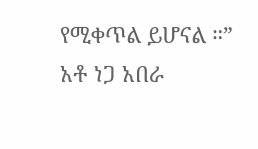የሚቀጥል ይሆናል ።”
አቶ ነጋ አበራ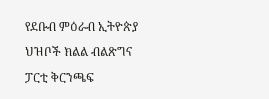የደቡብ ምዕራብ ኢትዮጵያ ህዝቦች ክልል ብልጽግና ፓርቲ ቅርንጫፍ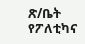ጽ/ቤት የፖለቲካና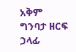አቅም ግንባታ ዘርፍ ኃላፊ